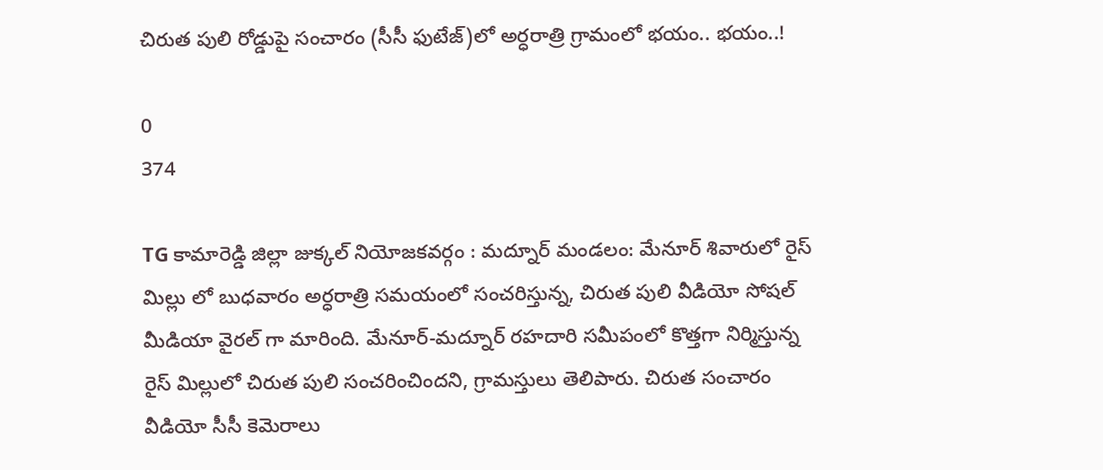చిరుత పులి రోడ్డుపై సంచారం (సీసీ ఫుటేజ్)లో అర్ధరాత్రి గ్రామంలో భయం.. భయం..!

0
374

TG కామారెడ్డి జిల్లా జుక్కల్ నియోజకవర్గం : మద్నూర్ మండలం: మేనూర్ శివారులో రైస్ మిల్లు లో బుధవారం అర్ధరాత్రి సమయంలో సంచరిస్తున్న, చిరుత పులి వీడియో సోషల్ మీడియా వైరల్ గా మారింది. మేనూర్-మద్నూర్ రహదారి సమీపంలో కొత్తగా నిర్మిస్తున్న రైస్ మిల్లులో చిరుత పులి సంచరించిందని, గ్రామస్తులు తెలిపారు. చిరుత సంచారం వీడియో సీసీ కెమెరాలు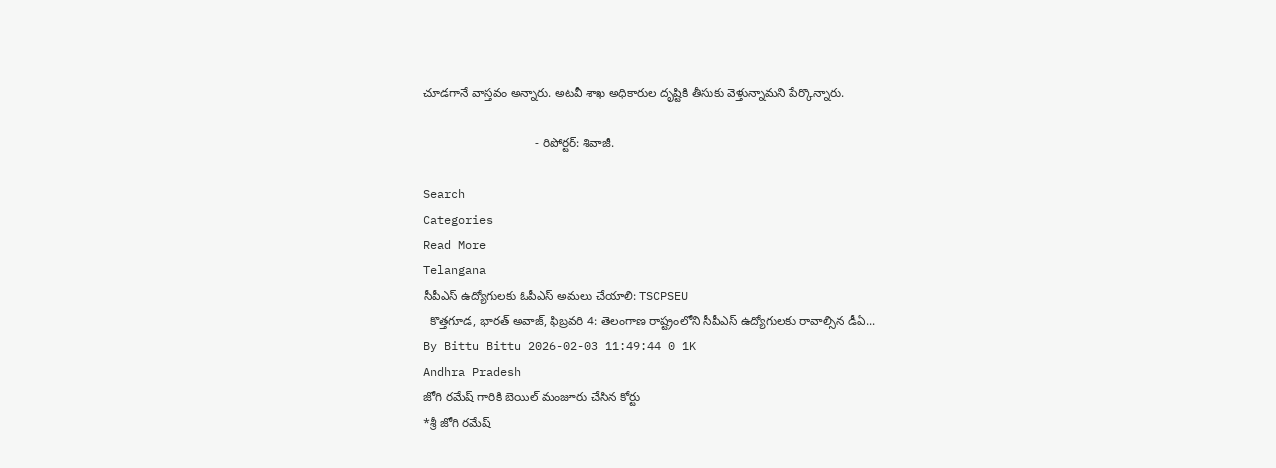చూడగానే వాస్తవం అన్నారు. అటవీ శాఖ అధికారుల దృష్టికి తీసుకు వెళ్తున్నామని పేర్కొన్నారు.

                                 - రిపోర్టర్: శివాజీ.

Search
Categories
Read More
Telangana
సీపీఎస్ ఉద్యోగులకు ఓపీఎస్ అమలు చేయాలి: TSCPSEU
  కొత్తగూడ, భారత్ అవాజ్, ఫిబ్రవరి 4: తెలంగాణ రాష్ట్రంలోని సీపీఎస్ ఉద్యోగులకు రావాల్సిన డీఏ...
By Bittu Bittu 2026-02-03 11:49:44 0 1K
Andhra Pradesh
జోగి రమేష్ గారికి బెయిల్ మంజూరు చేసిన కోర్టు
*శ్రీ జోగి రమేష్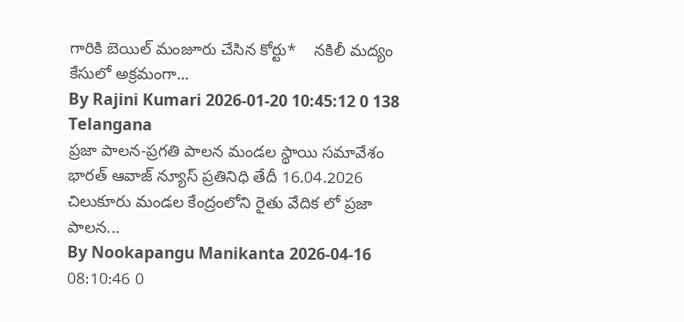గారికి బెయిల్ మంజూరు చేసిన కోర్టు*    నకిలీ మద్యం కేసులో అక్రమంగా...
By Rajini Kumari 2026-01-20 10:45:12 0 138
Telangana
ప్రజా పాలన-ప్రగతి పాలన మండల స్థాయి సమావేశం
భారత్ ఆవాజ్ న్యూస్ ప్రతినిధి తేదీ 16.04.2026 చిలుకూరు మండల కేంద్రంలోని రైతు వేదిక లో ప్రజా పాలన...
By Nookapangu Manikanta 2026-04-16 08:10:46 0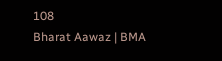108
Bharat Aawaz | BMA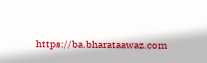https://ba.bharataawaz.com